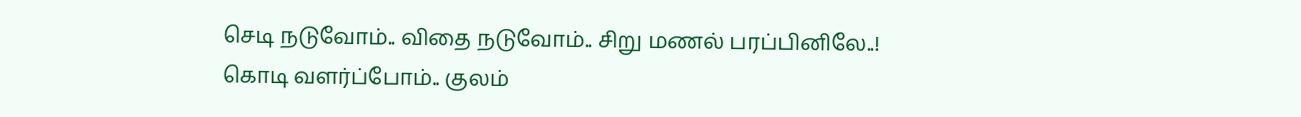செடி நடுவோம்.. விதை நடுவோம்.. சிறு மணல் பரப்பினிலே..!
கொடி வளர்ப்போம்.. குலம்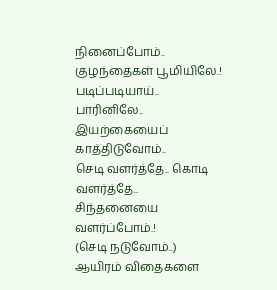நினைப்போம்..
குழந்தைகள் பூமியிலே.!
படிப்படியாய்.. பாரினிலே.. இயற்கையைப் காத்திடுவோம்..
செடி வளர்த்தே.. கொடி வளர்த்தே.. சிந்தனையை வளர்ப்போம்.!
(செடி நடுவோம்..)
ஆயிரம் விதைகளை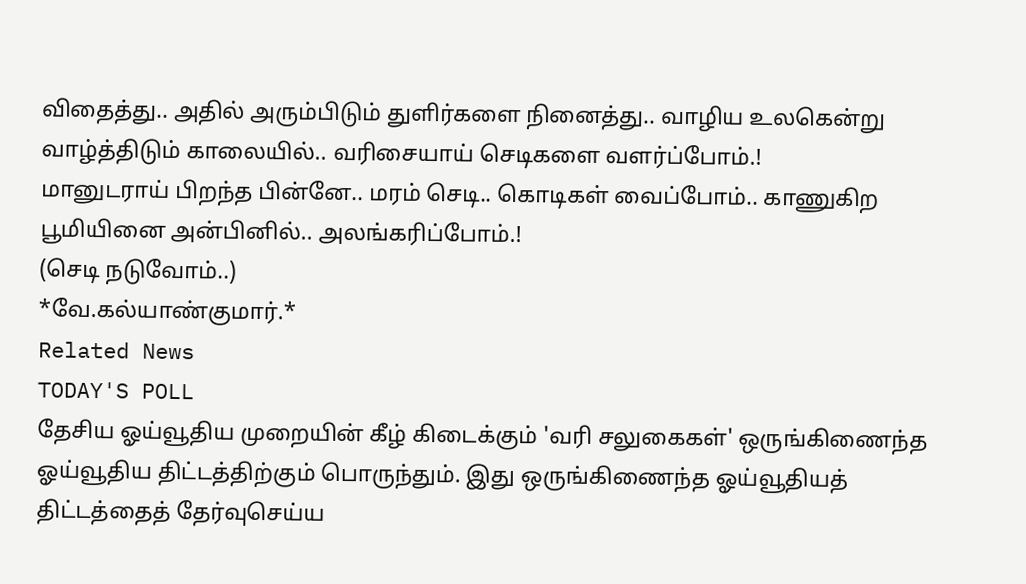விதைத்து.. அதில் அரும்பிடும் துளிர்களை நினைத்து.. வாழிய உலகென்று வாழ்த்திடும் காலையில்.. வரிசையாய் செடிகளை வளர்ப்போம்.!
மானுடராய் பிறந்த பின்னே.. மரம் செடி.. கொடிகள் வைப்போம்.. காணுகிற பூமியினை அன்பினில்.. அலங்கரிப்போம்.!
(செடி நடுவோம்..)
*வே.கல்யாண்குமார்.*
Related News
TODAY'S POLL
தேசிய ஓய்வூதிய முறையின் கீழ் கிடைக்கும் 'வரி சலுகைகள்' ஒருங்கிணைந்த ஓய்வூதிய திட்டத்திற்கும் பொருந்தும். இது ஒருங்கிணைந்த ஓய்வூதியத் திட்டத்தைத் தேர்வுசெய்ய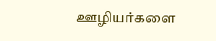ஊழியர்களை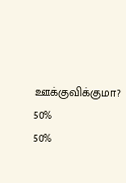ஊக்குவிக்குமா?
50%
50%